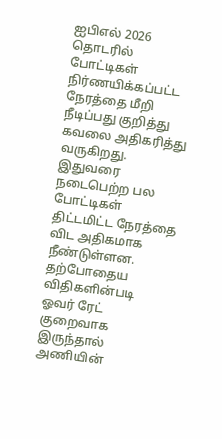ஐபிஎல் 2026 தொடரில் போட்டிகள் நிர்ணயிக்கப்பட்ட நேரத்தை மீறி நீடிப்பது குறித்து கவலை அதிகரித்து வருகிறது. இதுவரை நடைபெற்ற பல போட்டிகள் திட்டமிட்ட நேரத்தை விட அதிகமாக நீண்டுள்ளன. தற்போதைய விதிகளின்படி ஓவர் ரேட் குறைவாக இருந்தால் அணியின்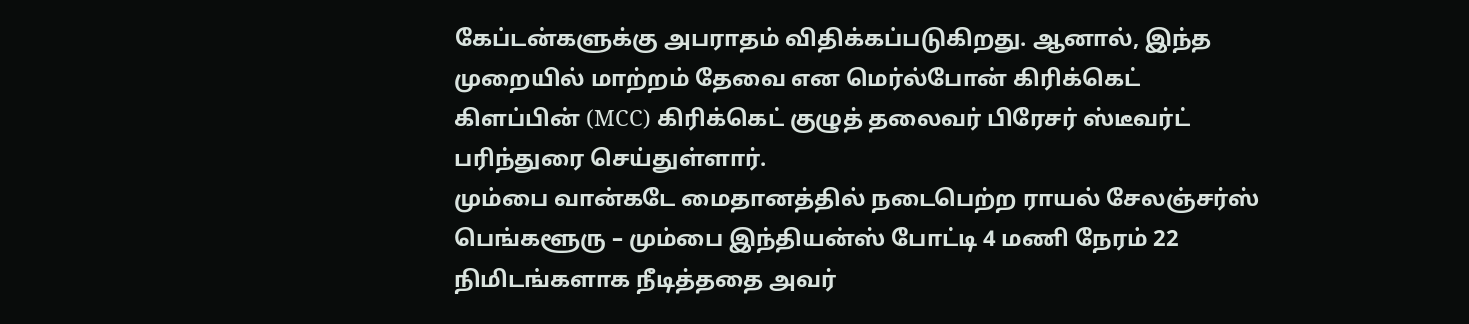கேப்டன்களுக்கு அபராதம் விதிக்கப்படுகிறது. ஆனால், இந்த முறையில் மாற்றம் தேவை என மெர்ல்போன் கிரிக்கெட் கிளப்பின் (MCC) கிரிக்கெட் குழுத் தலைவர் பிரேசர் ஸ்டீவர்ட் பரிந்துரை செய்துள்ளார்.
மும்பை வான்கடே மைதானத்தில் நடைபெற்ற ராயல் சேலஞ்சர்ஸ் பெங்களூரு – மும்பை இந்தியன்ஸ் போட்டி 4 மணி நேரம் 22 நிமிடங்களாக நீடித்ததை அவர்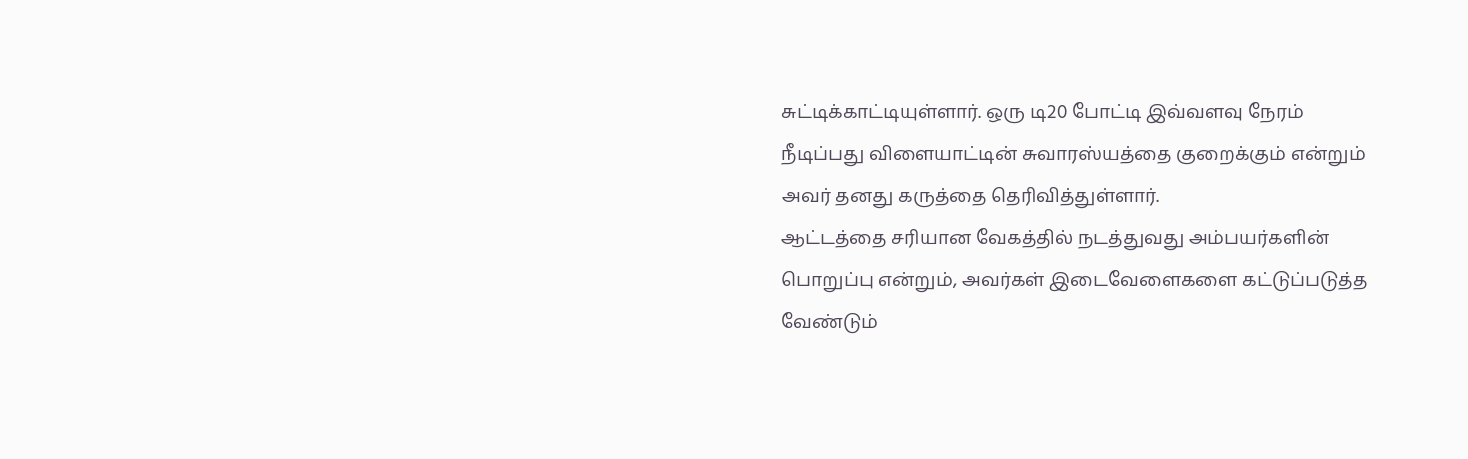சுட்டிக்காட்டியுள்ளார். ஒரு டி20 போட்டி இவ்வளவு நேரம் நீடிப்பது விளையாட்டின் சுவாரஸ்யத்தை குறைக்கும் என்றும் அவர் தனது கருத்தை தெரிவித்துள்ளார்.
ஆட்டத்தை சரியான வேகத்தில் நடத்துவது அம்பயர்களின் பொறுப்பு என்றும், அவர்கள் இடைவேளைகளை கட்டுப்படுத்த வேண்டும்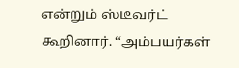என்றும் ஸ்டீவர்ட் கூறினார். “அம்பயர்கள்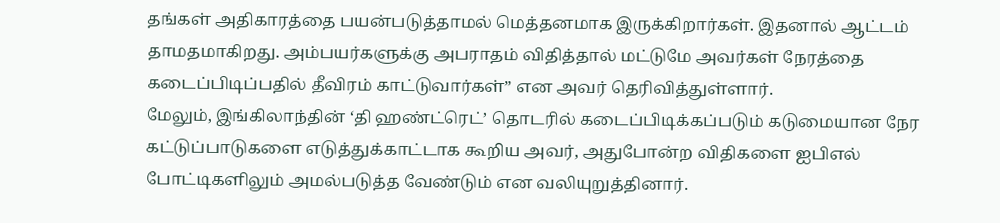தங்கள் அதிகாரத்தை பயன்படுத்தாமல் மெத்தனமாக இருக்கிறார்கள். இதனால் ஆட்டம் தாமதமாகிறது. அம்பயர்களுக்கு அபராதம் விதித்தால் மட்டுமே அவர்கள் நேரத்தை கடைப்பிடிப்பதில் தீவிரம் காட்டுவார்கள்” என அவர் தெரிவித்துள்ளார்.
மேலும், இங்கிலாந்தின் ‘தி ஹண்ட்ரெட்’ தொடரில் கடைப்பிடிக்கப்படும் கடுமையான நேர கட்டுப்பாடுகளை எடுத்துக்காட்டாக கூறிய அவர், அதுபோன்ற விதிகளை ஐபிஎல் போட்டிகளிலும் அமல்படுத்த வேண்டும் என வலியுறுத்தினார்.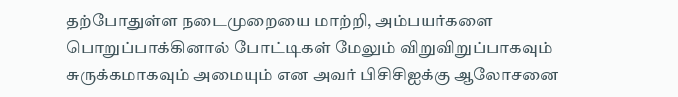தற்போதுள்ள நடைமுறையை மாற்றி, அம்பயர்களை பொறுப்பாக்கினால் போட்டிகள் மேலும் விறுவிறுப்பாகவும் சுருக்கமாகவும் அமையும் என அவர் பிசிசிஐக்கு ஆலோசனை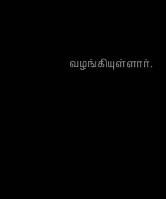வழங்கியுள்ளார்.